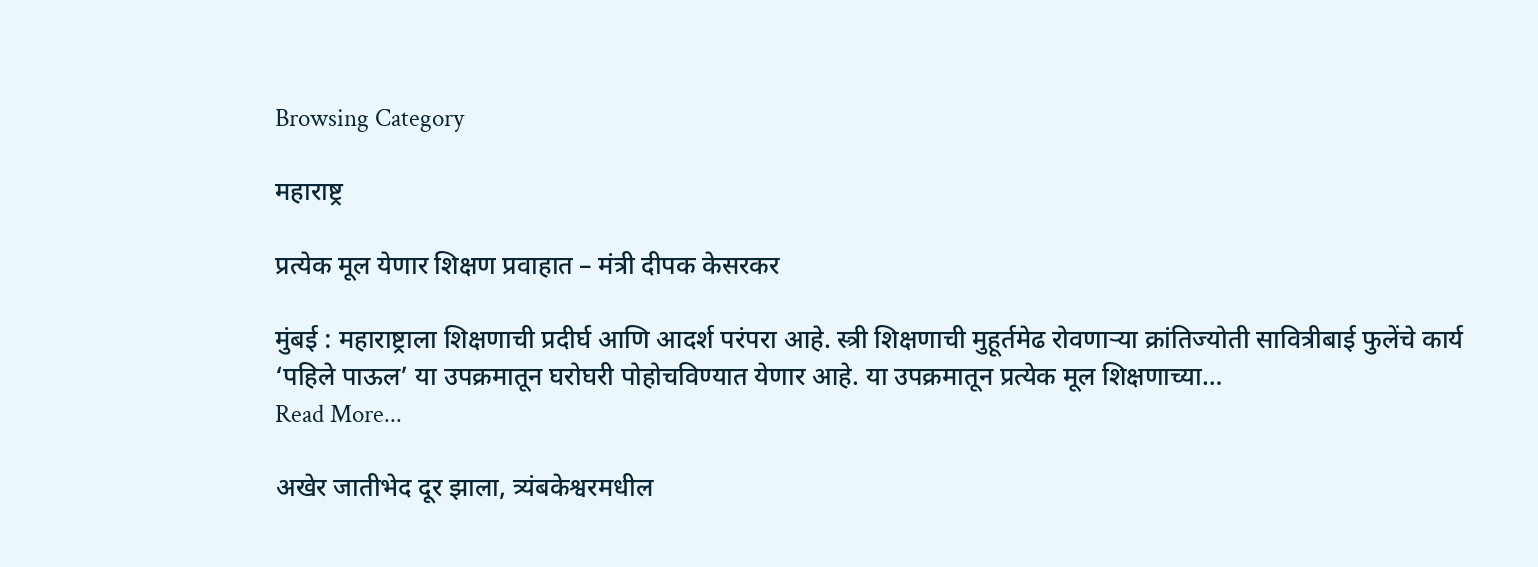Browsing Category

महाराष्ट्र

प्रत्येक मूल येणार शिक्षण प्रवाहात – मंत्री दीपक केसरकर

मुंबई : महाराष्ट्राला शिक्षणाची प्रदीर्घ आणि आदर्श परंपरा आहे. स्त्री शिक्षणाची मुहूर्तमेढ रोवणाऱ्या क्रांतिज्योती सावित्रीबाई फुलेंचे कार्य ‘पहिले पाऊल’ या उपक्रमातून घरोघरी पोहोचविण्यात येणार आहे. या उपक्रमातून प्रत्येक मूल शिक्षणाच्या…
Read More...

अखेर जातीभेद दूर झाला, त्र्यंबकेश्वरमधील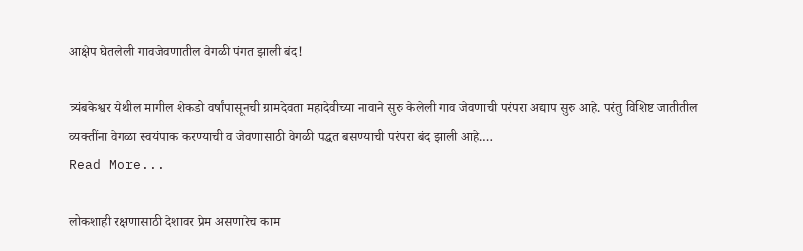आक्षेप घेतलेली गावजेवणातील वेगळी पंगत झाली बंद!

त्र्यंबकेश्वर येथील मागील शेकडो वर्षांपासूनची ग्रामदेवता महादेवीच्या नावाने सुरु केलेली गाव जेवणाची परंपरा अद्याप सुरु आहे. परंतु विशिष्ट जातीतील व्यक्तींना वेगळा स्वयंपाक करण्याची व जेवणासाठी वेगळी पद्धत बसण्याची परंपरा बंद झाली आहे.…
Read More...

लोकशाही रक्षणासाठी देशावर प्रेम असणारेच काम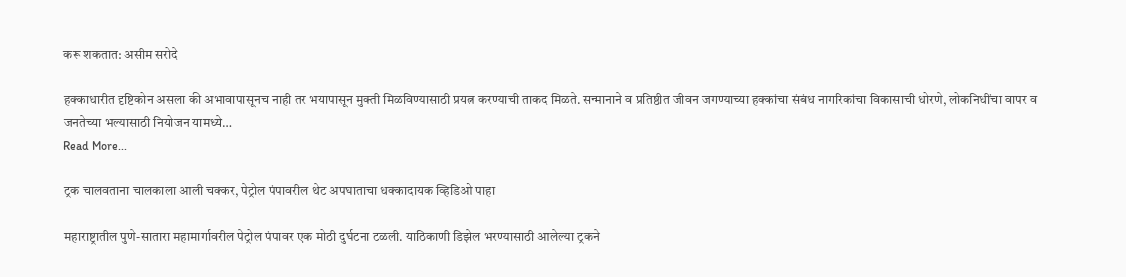करू शकतात: असीम सरोदे

हक्काधारीत दृष्टिकोन असला की अभावापासूनच नाही तर भयापासून मुक्ती मिळविण्यासाठी प्रयत्न करण्याची ताकद मिळते. सन्मानाने व प्रतिष्ठीत जीवन जगण्याच्या हक्कांचा संबंध नागरिकांचा विकासाची धोरणे, लोकनिधींचा वापर व जनतेच्या भल्यासाठी नियोजन यामध्ये…
Read More...

ट्रक चालवताना चालकाला आली चक्कर, पेट्रोल पंपावरील थेट अपघाताचा धक्कादायक व्हिडिओ पाहा

महाराष्ट्रातील पुणे-सातारा महामार्गावरील पेट्रोल पंपावर एक मोठी दुर्घटना टळली. याठिकाणी डिझेल भरण्यासाठी आलेल्या ट्रकने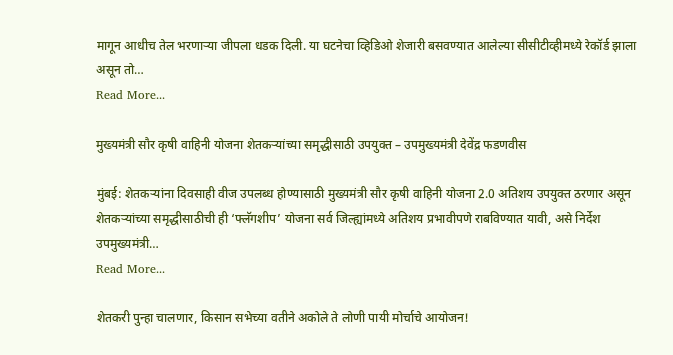मागून आधीच तेल भरणाऱ्या जीपला धडक दिली. या घटनेचा व्हिडिओ शेजारी बसवण्यात आलेल्या सीसीटीव्हीमध्ये रेकॉर्ड झाला असून तो…
Read More...

मुख्यमंत्री सौर कृषी वाहिनी योजना शेतकऱ्यांच्या समृद्धीसाठी उपयुक्त – उपमुख्यमंत्री देवेंद्र फडणवीस

मुंबई: शेतकऱ्यांना दिवसाही वीज उपलब्ध होण्यासाठी मुख्यमंत्री सौर कृषी वाहिनी योजना 2.0 अतिशय उपयुक्त ठरणार असून शेतकऱ्यांच्या समृद्धीसाठीची ही ‘फ्लॅगशीप’ योजना सर्व जिल्ह्यांमध्ये अतिशय प्रभावीपणे राबविण्यात यावी, असे निर्देश उपमुख्यमंत्री…
Read More...

शेतकरी पुन्हा चालणार, किसान सभेच्या वतीने अकोले ते लोणी पायी मोर्चाचे आयोजन!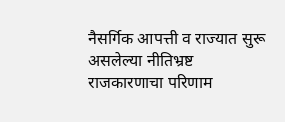नैसर्गिक आपत्ती व राज्यात सुरू असलेल्या नीतिभ्रष्ट राजकारणाचा परिणाम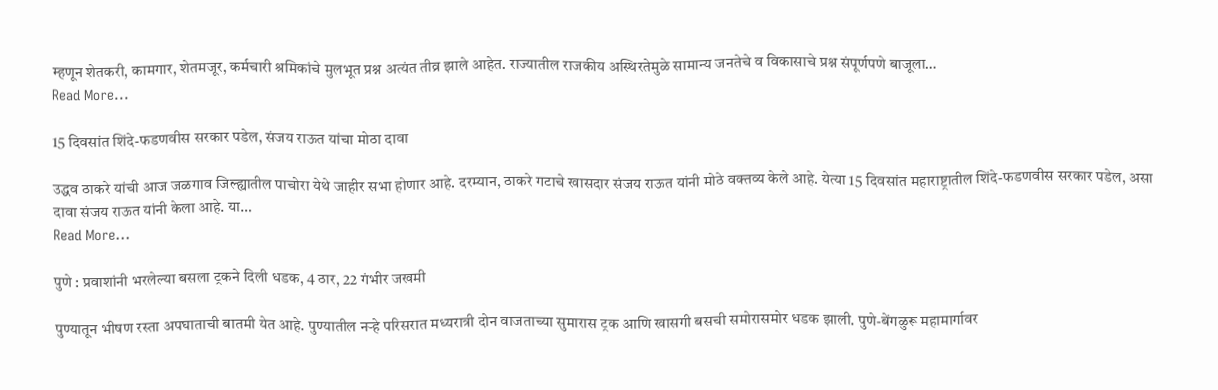म्हणून शेतकरी, कामगार, शेतमजूर, कर्मचारी श्रमिकांचे मुलभूत प्रश्न अत्यंत तीव्र झाले आहेत. राज्यातील राजकीय अस्थिरतेमुळे सामान्य जनतेचे व विकासाचे प्रश्न संपूर्णपणे बाजूला…
Read More...

15 दिवसांत शिंदे-फडणवीस सरकार पडेल, संजय राऊत यांचा मोठा दावा

उद्धव ठाकरे यांची आज जळगाव जिल्ह्यातील पाचोरा येथे जाहीर सभा होणार आहे. दरम्यान, ठाकरे गटाचे खासदार संजय राऊत यांनी मोठे वक्तव्य केले आहे. येत्या 15 दिवसांत महाराष्ट्रातील शिंदे-फडणवीस सरकार पडेल, असा दावा संजय राऊत यांनी केला आहे. या…
Read More...

पुणे : प्रवाशांनी भरलेल्या बसला ट्रकने दिली धडक, 4 ठार, 22 गंभीर जखमी

पुण्यातून भीषण रस्ता अपघाताची बातमी येत आहे. पुण्यातील नऱ्हे परिसरात मध्यरात्री दोन वाजताच्या सुमारास ट्रक आणि खासगी बसची समोरासमोर धडक झाली. पुणे-बेंगळुरू महामार्गावर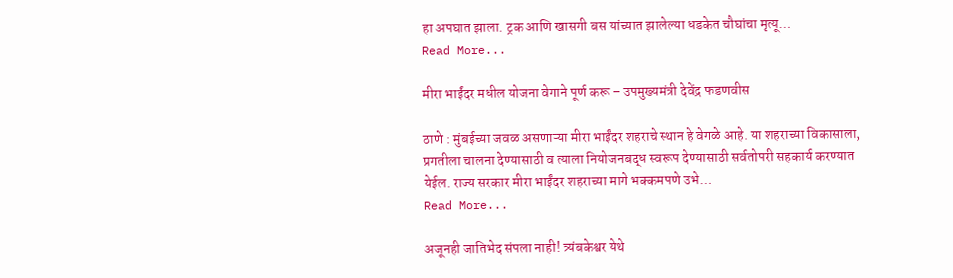हा अपघात झाला. ट्रक आणि खासगी बस यांच्यात झालेल्या धडकेत चौघांचा मृत्यू…
Read More...

मीरा भाईंदर मधील योजना वेगाने पूर्ण करू – उपमुख्यमंत्री देवेंद्र फडणवीस

ठाणे : मुंबईच्या जवळ असणाऱ्या मीरा भाईंदर शहराचे स्थान हे वेगळे आहे. या शहराच्या विकासाला, प्रगतीला चालना देण्यासाठी व त्याला नियोजनबद्ध स्वरूप देण्यासाठी सर्वतोपरी सहकार्य करण्यात येईल. राज्य सरकार मीरा भाईंदर शहराच्या मागे भक्कमपणे उभे…
Read More...

अजूनही जातिभेद संपला नाही! त्र्यंबकेश्वर येथे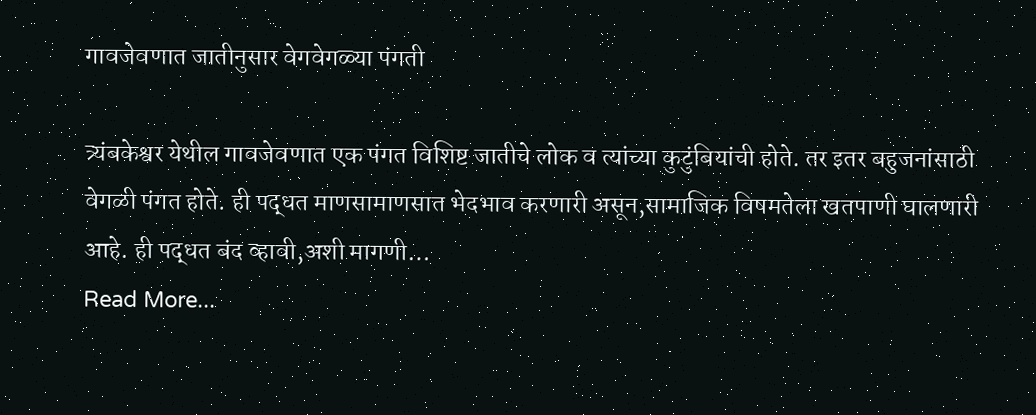गावजेवणात जातीनुसार वेगवेगळ्या पंगती

त्र्यंबकेश्वर येथील गावजेवणात एक पंगत विशिष्ट जातीचे लोक व त्यांच्या कुटुंबियांची होते. तर इतर बहुजनांसाठी वेगळी पंगत होते. ही पद्धत माणसामाणसात भेदभाव करणारी असून,सामाजिक विषमतेला खतपाणी घालणारी आहे. ही पद्धत बंद व्हावी,अशी मागणी…
Read More...